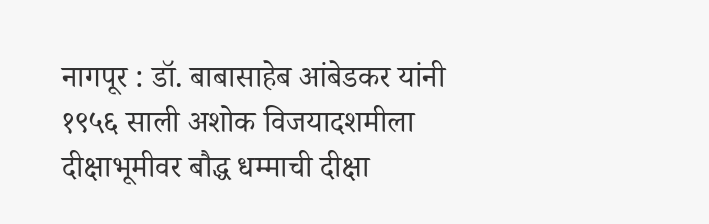नागपूर : डॉ. बाबासाहेब आंबेडकर यांनी १९५६ साली अशोक विजयादशमीला दीक्षाभूमीवर बौद्ध धम्माची दीक्षा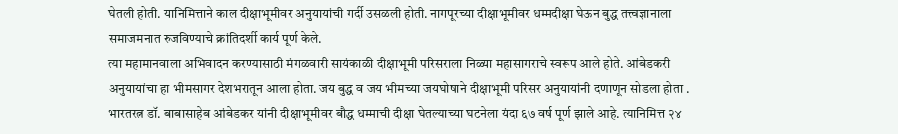घेतली होती. यानिमित्ताने काल दीक्षाभूमीवर अनुयायांची गर्दी उसळली होती. नागपूरच्या दीक्षाभूमीवर धम्मदीक्षा घेऊन बुद्ध तत्त्वज्ञानाला समाजमनात रुजविण्याचे क्रांतिदर्शी कार्य पूर्ण केले.
त्या महामानवाला अभिवादन करण्यासाठी मंगळवारी सायंकाळी दीक्षाभूमी परिसराला निळ्या महासागराचे स्वरूप आले होते. आंबेडकरी अनुयायांचा हा भीमसागर देशभरातून आला होता. जय बुद्ध व जय भीमच्या जयघोषाने दीक्षाभूमी परिसर अनुयायांनी दणाणून सोडला होता .
भारतरत्न डॉ. बाबासाहेब आंबेडकर यांनी दीक्षाभूमीवर बौद्ध धम्माची दीक्षा घेतल्याच्या घटनेला यंदा ६७ वर्ष पूर्ण झाले आहे. त्यानिमित्त २४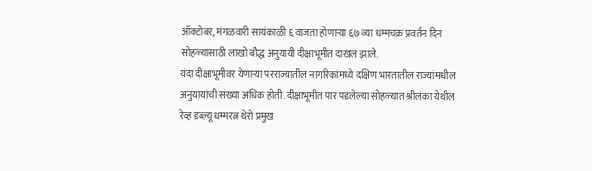ऑक्टोबर, मंगळवारी सायंकाळी ६ वाजता होणाऱ्या ६७ व्या धम्मचक्र प्रवर्तन दिन सोहळ्यासाठी लाखो बौद्ध अनुयायी दीक्षाभूमीत दाखल झाले.
यंदा दीक्षाभूमीवर येणाऱ्या परराज्यातील नागरिकांमध्ये दक्षिण भारतातील राज्यांमधील अनुयायांची संख्या अधिक होती. दीक्षाभूमीत पार पडलेल्या सोहळ्यात श्रीलंका येथील रेव्ह डब्ल्यू धम्मरत्न थेरो प्रमुख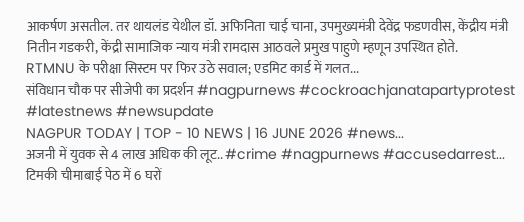आकर्षण असतील. तर थायलंड येथील डॉ. अफिनिता चाई चाना, उपमुख्यमंत्री देवेंद्र फडणवीस, केंद्रीय मंत्री नितीन गडकरी, केंद्री सामाजिक न्याय मंत्री रामदास आठवले प्रमुख पाहुणे म्हणून उपस्थित होते.
RTMNU के परीक्षा सिस्टम पर फिर उठे सवाल; एडमिट कार्ड में गलत...
संविधान चौक पर सीजेपी का प्रदर्शन #nagpurnews #cockroachjanatapartyprotest #latestnews #newsupdate
NAGPUR TODAY | TOP - 10 NEWS | 16 JUNE 2026 #news...
अजनी में युवक से 4 लाख अधिक की लूट.. #crime #nagpurnews #accusedarrest...
टिमकी चीमाबाई पेठ में 6 घरों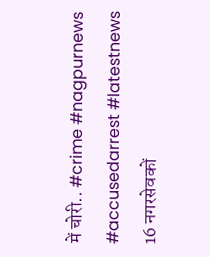में चोरी.. #crime #nagpurnews #accusedarrest #latestnews
16 नगरसेवकों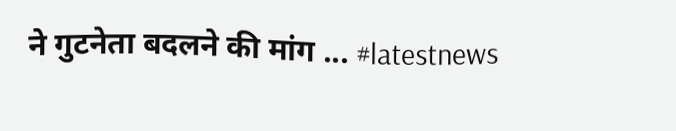ने गुटनेता बदलने की मांग ... #latestnews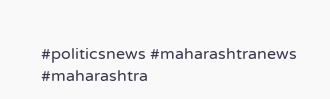#politicsnews #maharashtranews #maharashtra